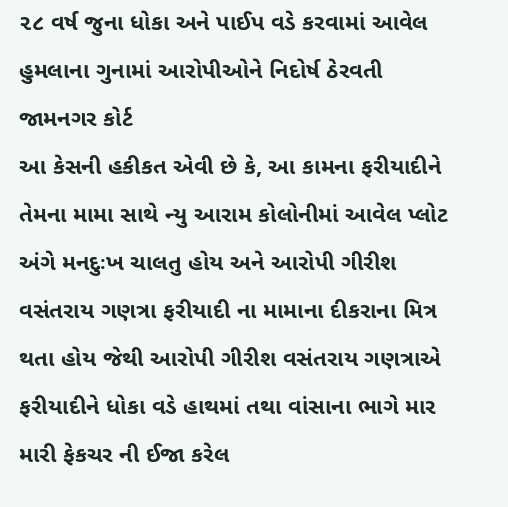૨૮ વર્ષ જુના ધોકા અને પાઈપ વડે કરવામાં આવેલ હુમલાના ગુનામાં આરોપીઓને નિદોર્ષ ઠેરવતી જામનગર કોર્ટ
આ કેસની હકીકત એવી છે કે, આ કામના ફરીયાદીને તેમના મામા સાથે ન્યુ આરામ કોલોનીમાં આવેલ પ્લોટ અંગે મનદુઃખ ચાલતુ હોય અને આરોપી ગીરીશ વસંતરાય ગણત્રા ફરીયાદી ના મામાના દીકરાના મિત્ર થતા હોય જેથી આરોપી ગીરીશ વસંતરાય ગણત્રાએ ફરીયાદીને ધોકા વડે હાથમાં તથા વાંસાના ભાગે માર મારી ફેકચર ની ઈજા કરેલ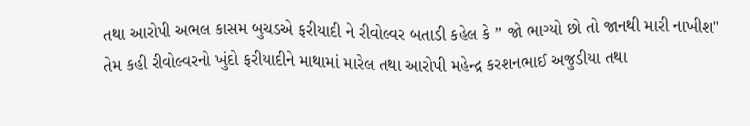તથા આરોપી અભલ કાસમ બુચડએ ફરીયાદી ને રીવોલ્વર બતાડી કહેલ કે ” જો ભાગ્યો છો તો જાનથી મારી નાખીશ" તેમ કહી રીવોલ્વરનો ખુંદો ફરીયાદીને માથામાં મારેલ તથા આરોપી મહેન્દ્ર કરશનભાઈ અજુડીયા તથા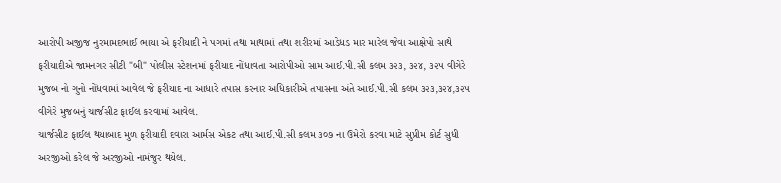આરોપી અજીજ નુરમામદભાઈ ભાયા એ ફરીયાદી ને પગમાં તથા માથામાં તથા શરીરમાં આડેધડ માર મારેલ જેવા આક્ષેપો સાથે ફરીયાદીએ જામનગર સીટી "બી" પોલીસ સ્ટેશનમાં ફરીયાદ નોંધાવતા આરોપીઓ સામ આઈ.પી.સી કલમ ૩૨૩, ૩૨૪, ૩૨૫ વીગેરે મુજબ નો ગુનો નોંધવામાં આવેલ જે ફરીયાદ ના આધારે તપાસ કરનાર અધિકારીએ તપાસના અંતે આઈ.પી.સી કલમ ૩૨૩,૩૨૪,૩૨૫ વીગેરે મુજબનું ચાર્જસીટ ફાઈલ કરવામાં આવેલ.
ચાર્જસીટ ફાઈલ થયાબાદ મુળ ફરીયાદી દવારા આર્મસ એકટ તથા આઈ.પી.સી કલમ ૩૦૭ ના ઉમેરો કરવા માટે સુપ્રીમ કોર્ટ સુધી અરજીઓ કરેલ જે અરજીઓ નામંજુર થયેલ.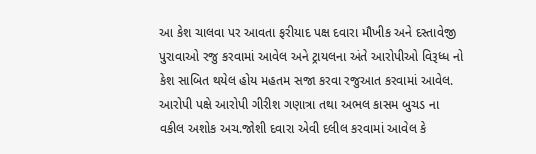આ કેશ ચાલવા પર આવતા ફરીયાદ પક્ષ દવારા મૌખીક અને દસ્તાવેજી પુરાવાઓ રજુ કરવામાં આવેલ અને ટ્રાયલના અંતે આરોપીઓ વિરૂધ્ધ નો કેશ સાબિત થયેલ હોય મહતમ સજા કરવા રજુઆત કરવામાં આવેલ. આરોપી પક્ષે આરોપી ગીરીશ ગણાત્રા તથા અભલ કાસમ બુચડ ના વકીલ અશોક અચ.જોશી દવારા એવી દલીલ કરવામાં આવેલ કે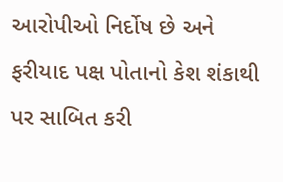આરોપીઓ નિર્દોષ છે અને ફરીયાદ પક્ષ પોતાનો કેશ શંકાથી પર સાબિત કરી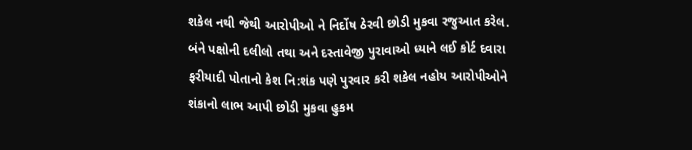શકેલ નથી જેથી આરોપીઓ ને નિર્દોષ ઠેરવી છોડી મુકવા રજુઆત કરેલ.
બંને પક્ષોની દલીલો તથા અને દસ્તાવેજી પુરાવાઓ ધ્યાને લઈ કોર્ટ દવારા ફરીયાદી પોતાનો કેશ નિ:શંક પણે પુરવાર કરી શકેલ નહોય આરોપીઓને શંકાનો લાભ આપી છોડી મુકવા હુકમ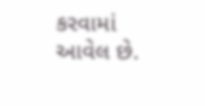કરવામાં આવેલ છે.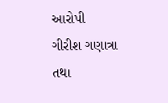આરોપી ગીરીશ ગણાત્રા તથા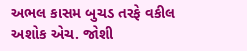અભલ કાસમ બુચડ તરફે વકીલ અશોક એચ. જોશી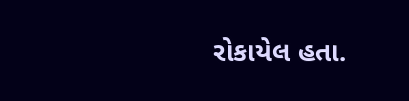રોકાયેલ હતા.